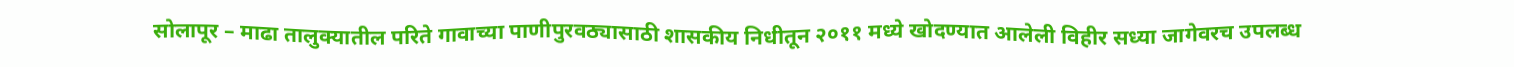सोलापूर – माढा तालुक्यातील परिते गावाच्या पाणीपुरवठ्यासाठी शासकीय निधीतून २०११ मध्ये खोदण्यात आलेली विहीर सध्या जागेवरच उपलब्ध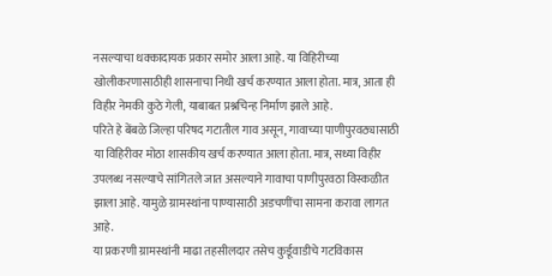नसल्याचा धक्कादायक प्रकार समोर आला आहे. या विहिरीच्या खोलीकरणासाठीही शासनाचा निधी खर्च करण्यात आला होता. मात्र, आता ही विहीर नेमकी कुठे गेली, याबाबत प्रश्नचिन्ह निर्माण झाले आहे.
परिते हे बेंबळे जिल्हा परिषद गटातील गाव असून, गावाच्या पाणीपुरवठ्यासाठी या विहिरीवर मोठा शासकीय खर्च करण्यात आला होता. मात्र, सध्या विहीर उपलब्ध नसल्याचे सांगितले जात असल्याने गावाचा पाणीपुरवठा विस्कळीत झाला आहे. यामुळे ग्रामस्थांना पाण्यासाठी अडचणींचा सामना करावा लागत आहे.
या प्रकरणी ग्रामस्थांनी माढा तहसीलदार तसेच कुर्डूवाडीचे गटविकास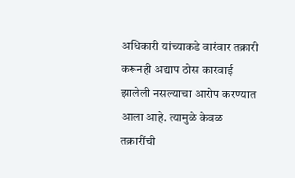अधिकारी यांच्याकडे वारंवार तक्रारी करूनही अद्याप ठोस कारवाई झालेली नसल्याचा आरोप करण्यात आला आहे. त्यामुळे केवळ तक्रारींची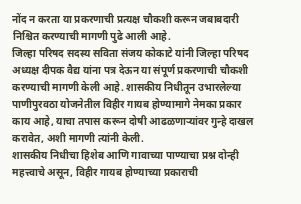नोंद न करता या प्रकरणाची प्रत्यक्ष चौकशी करून जबाबदारी निश्चित करण्याची मागणी पुढे आली आहे.
जिल्हा परिषद सदस्य सविता संजय कोकाटे यांनी जिल्हा परिषद अध्यक्ष दीपक वैद्य यांना पत्र देऊन या संपूर्ण प्रकरणाची चौकशी करण्याची मागणी केली आहे. शासकीय निधीतून उभारलेल्या पाणीपुरवठा योजनेतील विहीर गायब होण्यामागे नेमका प्रकार काय आहे, याचा तपास करून दोषी आढळणाऱ्यांवर गुन्हे दाखल करावेत, अशी मागणी त्यांनी केली.
शासकीय निधीचा हिशेब आणि गावाच्या पाण्याचा प्रश्न दोन्ही महत्त्वाचे असून, विहीर गायब होण्याच्या प्रकाराची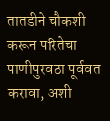तातडीने चौकशी करून परितेचा पाणीपुरवठा पूर्ववत करावा, अशी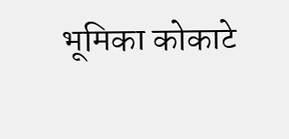भूमिका कोकाटे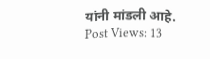यांनी मांडली आहे.
Post Views: 13